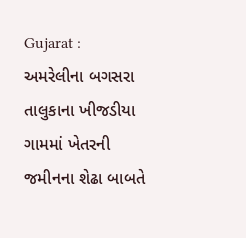Gujarat : અમરેલીના બગસરા તાલુકાના ખીજડીયા ગામમાં ખેતરની જમીનના શેઢા બાબતે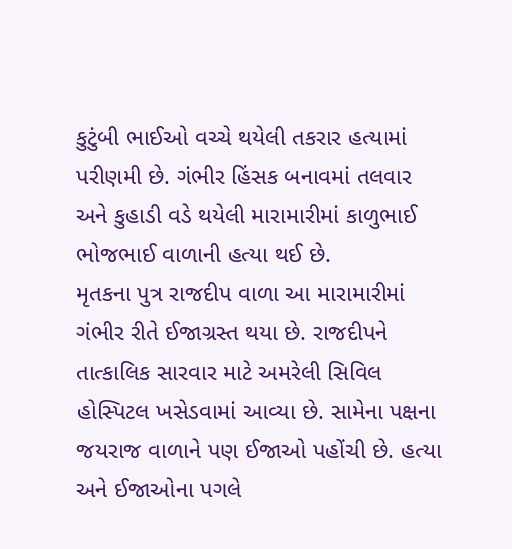કુટુંબી ભાઈઓ વચ્ચે થયેલી તકરાર હત્યામાં પરીણમી છે. ગંભીર હિંસક બનાવમાં તલવાર અને કુહાડી વડે થયેલી મારામારીમાં કાળુભાઈ ભોજભાઈ વાળાની હત્યા થઈ છે.
મૃતકના પુત્ર રાજદીપ વાળા આ મારામારીમાં ગંભીર રીતે ઈજાગ્રસ્ત થયા છે. રાજદીપને તાત્કાલિક સારવાર માટે અમરેલી સિવિલ હોસ્પિટલ ખસેડવામાં આવ્યા છે. સામેના પક્ષના જયરાજ વાળાને પણ ઈજાઓ પહોંચી છે. હત્યા અને ઈજાઓના પગલે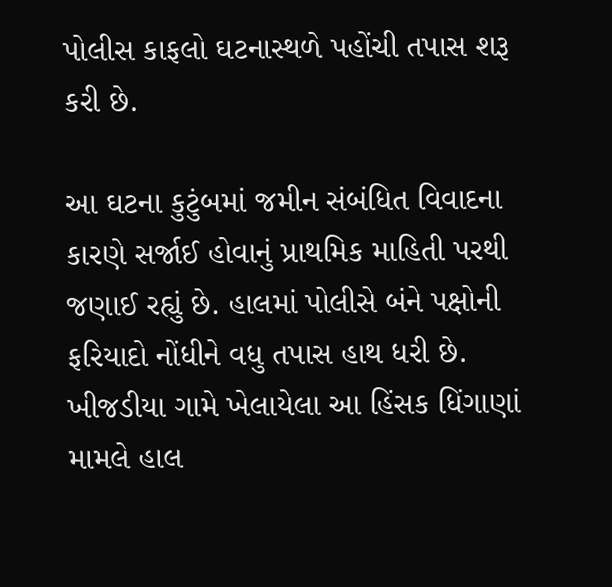પોલીસ કાફલો ઘટનાસ્થળે પહોંચી તપાસ શરૂ કરી છે.

આ ઘટના કુટુંબમાં જમીન સંબંધિત વિવાદના કારણે સર્જાઈ હોવાનું પ્રાથમિક માહિતી પરથી જણાઈ રહ્યું છે. હાલમાં પોલીસે બંને પક્ષોની ફરિયાદો નોંધીને વધુ તપાસ હાથ ધરી છે. ખીજડીયા ગામે ખેલાયેલા આ હિંસક ધિંગાણાં મામલે હાલ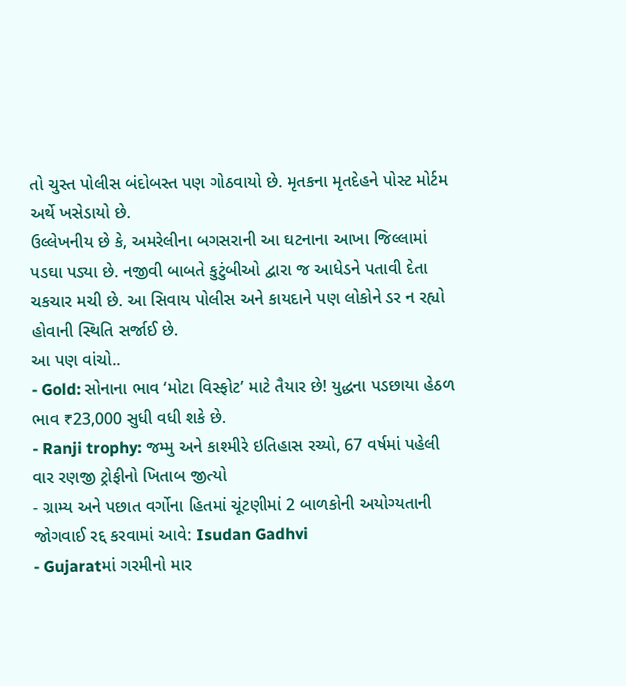તો ચુસ્ત પોલીસ બંદોબસ્ત પણ ગોઠવાયો છે. મૃતકના મૃતદેહને પોસ્ટ મોર્ટમ અર્થે ખસેડાયો છે.
ઉલ્લેખનીય છે કે, અમરેલીના બગસરાની આ ઘટનાના આખા જિલ્લામાં પડઘા પડ્યા છે. નજીવી બાબતે કુટુંબીઓ દ્વારા જ આધેડને પતાવી દેતા ચકચાર મચી છે. આ સિવાય પોલીસ અને કાયદાને પણ લોકોને ડર ન રહ્યો હોવાની સ્થિતિ સર્જાઈ છે.
આ પણ વાંચો..
- Gold: સોનાના ભાવ ‘મોટા વિસ્ફોટ’ માટે તૈયાર છે! યુદ્ધના પડછાયા હેઠળ ભાવ ₹23,000 સુધી વધી શકે છે.
- Ranji trophy: જમ્મુ અને કાશ્મીરે ઇતિહાસ રચ્યો, 67 વર્ષમાં પહેલી વાર રણજી ટ્રોફીનો ખિતાબ જીત્યો
- ગ્રામ્ય અને પછાત વર્ગોના હિતમાં ચૂંટણીમાં 2 બાળકોની અયોગ્યતાની જોગવાઈ રદ્દ કરવામાં આવે: Isudan Gadhvi
- Gujaratમાં ગરમીનો માર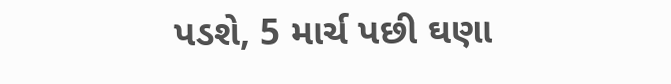પડશે, 5 માર્ચ પછી ઘણા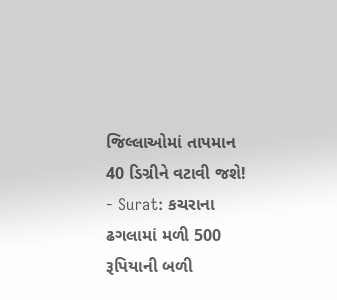જિલ્લાઓમાં તાપમાન 40 ડિગ્રીને વટાવી જશે!
- Surat: કચરાના ઢગલામાં મળી 500 રૂપિયાની બળી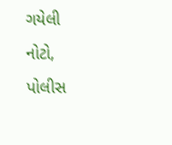ગયેલી નોટો, પોલીસ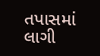તપાસમાં લાગી